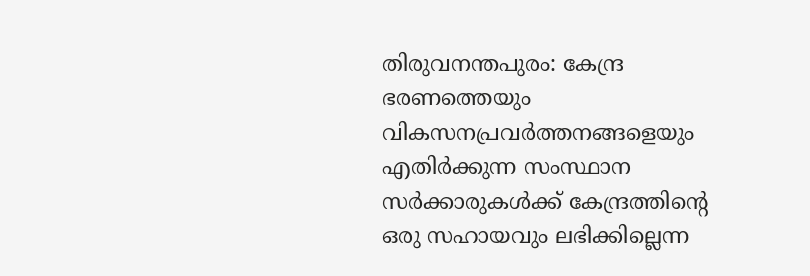തിരുവനന്തപുരം: കേന്ദ്ര ഭരണത്തെയും വികസനപ്രവര്‍ത്തനങ്ങളെയും എതിര്‍ക്കുന്ന സംസ്ഥാന സര്‍ക്കാരുകള്‍ക്ക് കേന്ദ്രത്തിന്റെ ഒരു സഹായവും ലഭിക്കില്ലെന്ന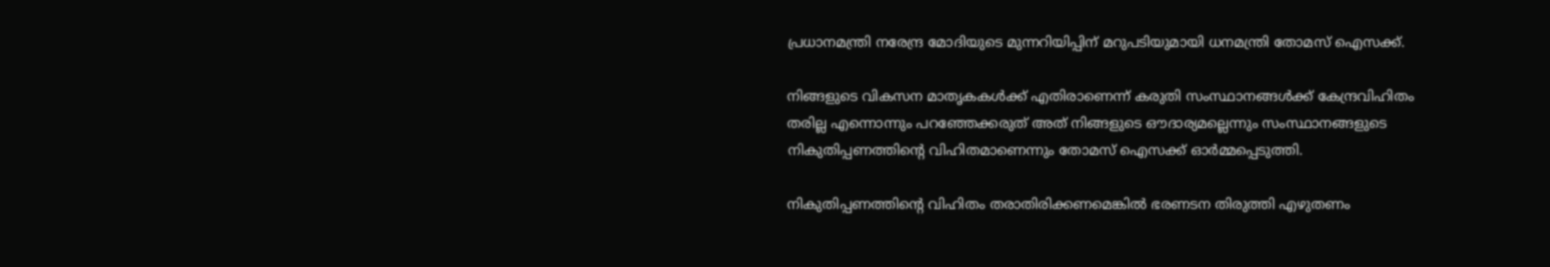പ്രധാനമന്ത്രി നരേന്ദ്ര മോദിയുടെ മുന്നറിയിപ്പിന് മറുപടിയുമായി ധനമന്ത്രി തോമസ് ഐസക്ക്.

നിങ്ങളുടെ വികസന മാതൃകകള്‍ക്ക് എതിരാണെന്ന് കരുതി സംസ്ഥാനങ്ങള്‍ക്ക് കേന്ദ്രവിഹിതം തരില്ല എന്നൊന്നും പറഞ്ഞേക്കരുത് അത് നിങ്ങളുടെ ഔദാര്യമല്ലെന്നും സംസ്ഥാനങ്ങളുടെ നികുതിപ്പണത്തിന്റെ വിഹിതമാണെന്നും തോമസ് ഐസക്ക് ഓര്‍മ്മപ്പെടുത്തി.

നികുതിപ്പണത്തിന്റെ വിഹിതം തരാതിരിക്കണമെങ്കില്‍ ഭരണടന തിരുത്തി എഴുതണം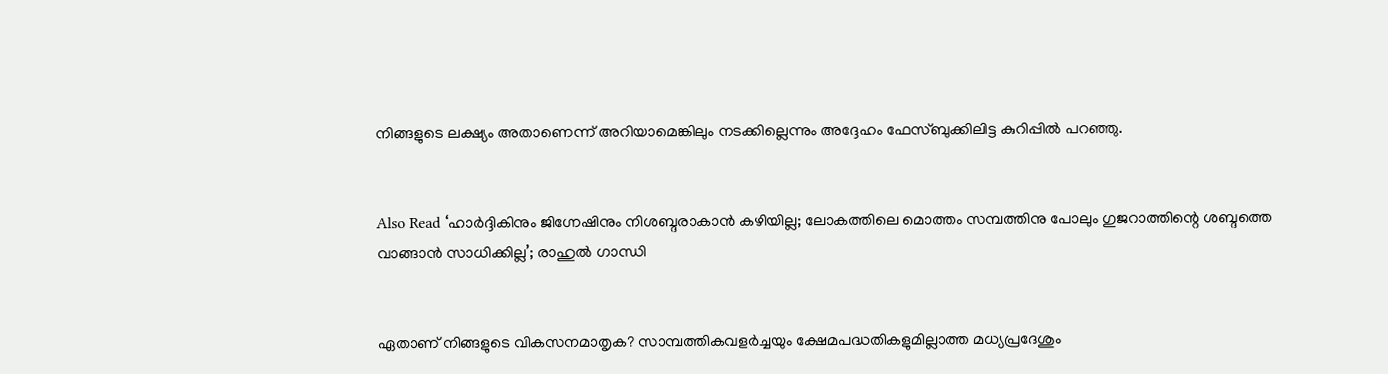നിങ്ങളുടെ ലക്ഷ്യം അതാണെന്ന് അറിയാമെങ്കിലും നടക്കില്ലെന്നും അദ്ദേഹം ഫേസ്ബുക്കിലിട്ട കുറിപ്പില്‍ പറഞ്ഞു.


Also Read ‘ഹാര്‍ദ്ദികിനും ജിഗ്നേഷിനും നിശബ്ദരാകാന്‍ കഴിയില്ല; ലോകത്തിലെ മൊത്തം സമ്പത്തിനു പോലും ഗുജറാത്തിന്റെ ശബ്ദത്തെ വാങ്ങാന്‍ സാധിക്കില്ല’; രാഹുല്‍ ഗാന്ധി


ഏതാണ് നിങ്ങളുടെ വികസനമാതൃക? സാമ്പത്തികവളര്‍ച്ചയും ക്ഷേമപദ്ധതികളുമില്ലാത്ത മധ്യപ്രദേശും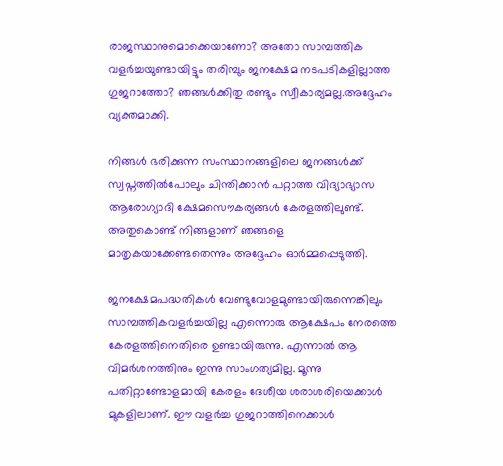രാജസ്ഥാനുമൊക്കെയാണോ? അതോ സാമ്പത്തിക വളര്‍ച്ചയുണ്ടായിട്ടും തരിമ്പും ജനക്ഷേമ നടപടികളില്ലാത്ത ഗുജറാത്തോ? ഞങ്ങള്‍ക്കിതു രണ്ടും സ്വീകാര്യമല്ല.അദ്ദേഹം വ്യക്തമാക്കി.

നിങ്ങള്‍ ഭരിക്കുന്ന സംസ്ഥാനങ്ങളിലെ ജനങ്ങള്‍ക്ക് സ്വപ്നത്തില്‍പോലും ചിന്തിക്കാന്‍ പറ്റാത്ത വിദ്യാഭ്യാസ ആരോഗ്യാദി ക്ഷേമസൌകര്യങ്ങള്‍ കേരളത്തിലുണ്ട്. അതുകൊണ്ട് നിങ്ങളാണ് ഞങ്ങളെ മാതൃകയാക്കേണ്ടതെന്നും അദ്ദേഹം ഓര്‍മ്മപ്പെടുത്തി.

ജനക്ഷേമപദ്ധതികള്‍ വേണ്ടുവോളമുണ്ടായിരുന്നെങ്കിലും സാമ്പത്തികവളര്‍ച്ചയില്ല എന്നൊരു ആക്ഷേപം നേരത്തെ കേരളത്തിനെതിരെ ഉണ്ടായിരുന്നു. എന്നാല്‍ ആ വിമര്‍ശനത്തിനും ഇന്നു സാംഗത്യമില്ല. മൂന്നു പതിറ്റാണ്ടോളമായി കേരളം ദേശീയ ശരാശരിയെക്കാള്‍ മുകളിലാണ്. ഈ വളര്‍ച്ച ഗുജറാത്തിനെക്കാള്‍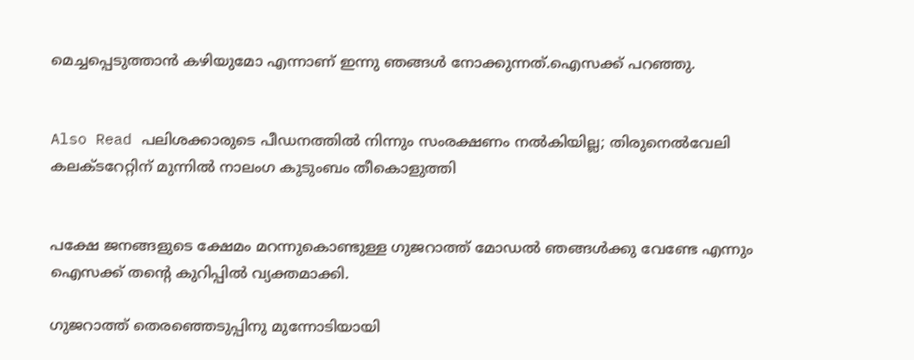മെച്ചപ്പെടുത്താന്‍ കഴിയുമോ എന്നാണ് ഇന്നു ഞങ്ങള്‍ നോക്കുന്നത്.ഐസക്ക് പറഞ്ഞു.


Also Read പലിശക്കാരുടെ പീഡനത്തില്‍ നിന്നും സംരക്ഷണം നല്‍കിയില്ല; തിരുനെല്‍വേലി കലക്ടറേറ്റിന് മുന്നില്‍ നാലംഗ കുടുംബം തീകൊളുത്തി


പക്ഷേ ജനങ്ങളുടെ ക്ഷേമം മറന്നുകൊണ്ടുള്ള ഗുജറാത്ത് മോഡല്‍ ഞങ്ങള്‍ക്കു വേണ്ടേ എന്നും ഐസക്ക് തന്റെ കുറിപ്പില്‍ വ്യക്തമാക്കി.

ഗുജറാത്ത് തെരഞ്ഞെടുപ്പിനു മുന്നോടിയായി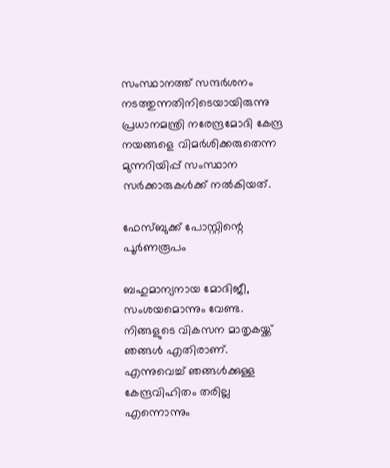സംസ്ഥാനത്ത് സന്ദര്‍ശനം നടത്തുന്നതിനിടെയായിരുന്നു പ്രധാനമന്ത്രി നരേന്ദ്രമോദി കേന്ദ്ര നയങ്ങളെ വിമര്‍ശിക്കരുതെന്ന മുന്നറിയിപ്പ് സംസ്ഥാന സര്‍ക്കാരുകള്‍ക്ക് നല്‍കിയത്.

ഫേസ്ബുക്ക് പോസ്റ്റിന്റെ പൂര്‍ണരൂപം

ബഹുമാന്യനായ മോദിജീ,
സംശയമൊന്നും വേണ്ട. നിങ്ങളുടെ വികസന മാതൃകയ്ക്ക് ഞങ്ങള്‍ എതിരാണ്. എന്നുവെച്ച് ഞങ്ങള്‍ക്കുള്ള കേന്ദ്രവിഹിതം തരില്ല എന്നൊന്നും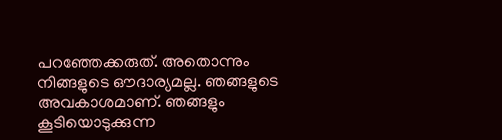പറഞ്ഞേക്കരുത്. അതൊന്നും നിങ്ങളുടെ ഔദാര്യമല്ല. ഞങ്ങളുടെ അവകാശമാണ്. ഞങ്ങളും കൂടിയൊടുക്കുന്ന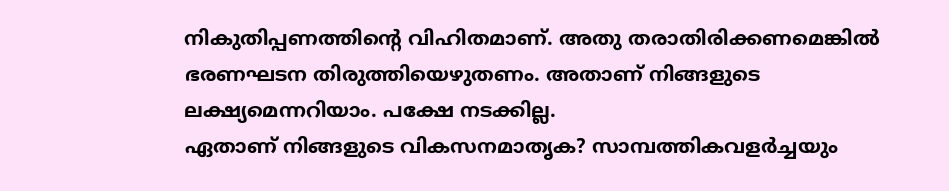നികുതിപ്പണത്തിന്റെ വിഹിതമാണ്. അതു തരാതിരിക്കണമെങ്കില്‍ ഭരണഘടന തിരുത്തിയെഴുതണം. അതാണ് നിങ്ങളുടെ ലക്ഷ്യമെന്നറിയാം. പക്ഷേ നടക്കില്ല.
ഏതാണ് നിങ്ങളുടെ വികസനമാതൃക? സാമ്പത്തികവളര്‍ച്ചയും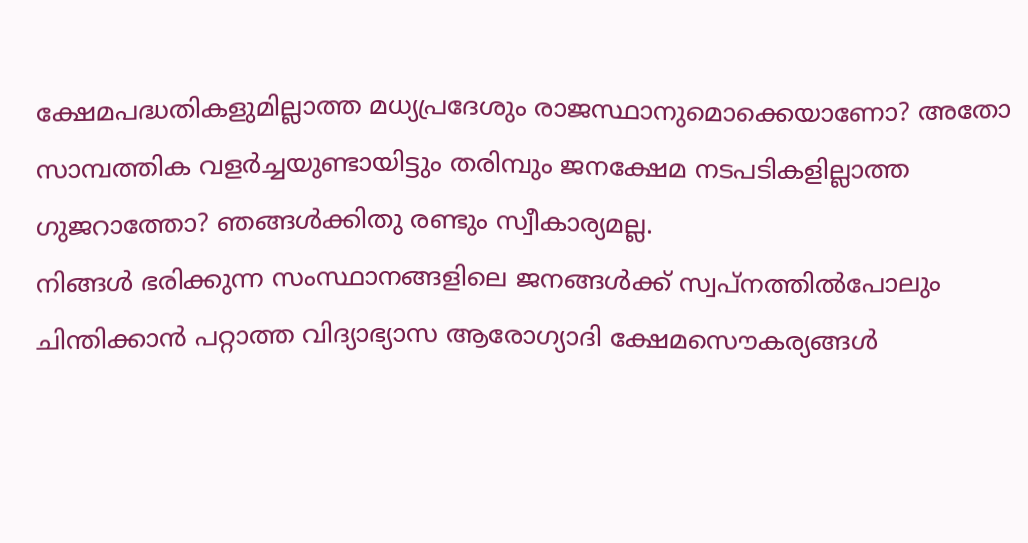ക്ഷേമപദ്ധതികളുമില്ലാത്ത മധ്യപ്രദേശും രാജസ്ഥാനുമൊക്കെയാണോ? അതോ സാമ്പത്തിക വളര്‍ച്ചയുണ്ടായിട്ടും തരിമ്പും ജനക്ഷേമ നടപടികളില്ലാത്ത ഗുജറാത്തോ? ഞങ്ങള്‍ക്കിതു രണ്ടും സ്വീകാര്യമല്ല.
നിങ്ങള്‍ ഭരിക്കുന്ന സംസ്ഥാനങ്ങളിലെ ജനങ്ങള്‍ക്ക് സ്വപ്നത്തില്‍പോലും ചിന്തിക്കാന്‍ പറ്റാത്ത വിദ്യാഭ്യാസ ആരോഗ്യാദി ക്ഷേമസൌകര്യങ്ങള്‍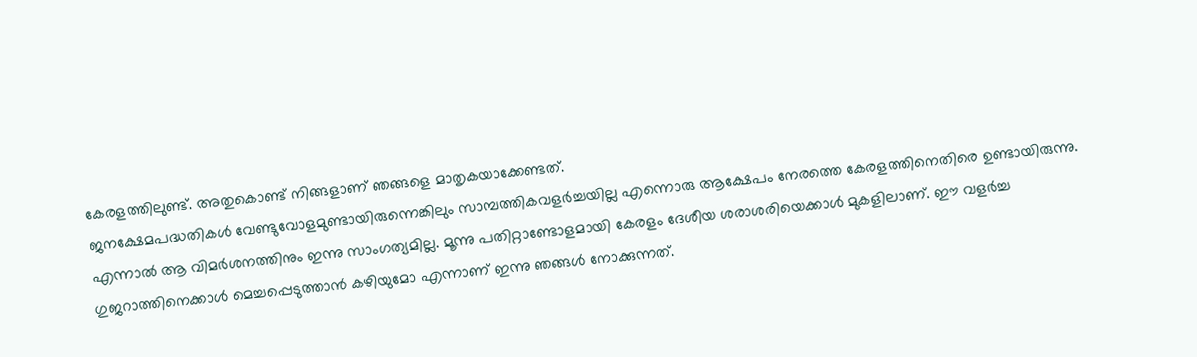കേരളത്തിലുണ്ട്. അതുകൊണ്ട് നിങ്ങളാണ് ഞങ്ങളെ മാതൃകയാക്കേണ്ടത്.
ജനക്ഷേമപദ്ധതികള്‍ വേണ്ടുവോളമുണ്ടായിരുന്നെങ്കിലും സാമ്പത്തികവളര്‍ച്ചയില്ല എന്നൊരു ആക്ഷേപം നേരത്തെ കേരളത്തിനെതിരെ ഉണ്ടായിരുന്നു. എന്നാല്‍ ആ വിമര്‍ശനത്തിനും ഇന്നു സാംഗത്യമില്ല. മൂന്നു പതിറ്റാണ്ടോളമായി കേരളം ദേശീയ ശരാശരിയെക്കാള്‍ മുകളിലാണ്. ഈ വളര്‍ച്ച ഗുജറാത്തിനെക്കാള്‍ മെച്ചപ്പെടുത്താന്‍ കഴിയുമോ എന്നാണ് ഇന്നു ഞങ്ങള്‍ നോക്കുന്നത്.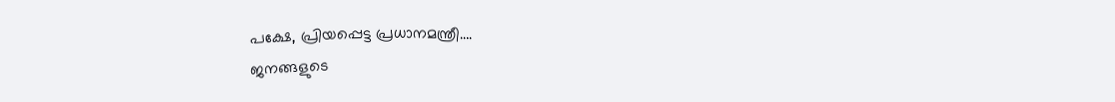പക്ഷേ, പ്രിയപ്പെട്ട പ്രധാനമന്ത്രീ….
ജനങ്ങളുടെ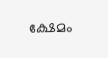ക്ഷേമം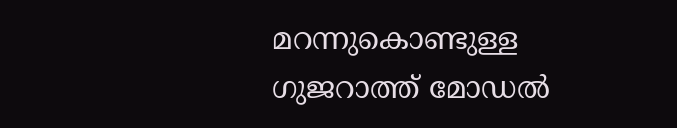മറന്നുകൊണ്ടുള്ള ഗുജറാത്ത് മോഡല്‍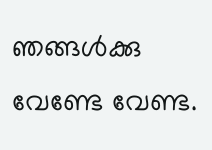ഞങ്ങള്‍ക്കു വേണ്ടേ വേണ്ട.